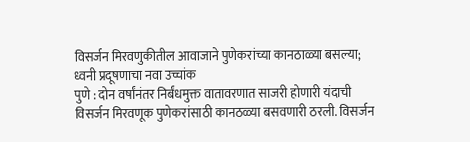विसर्जन मिरवणुकीतील आवाजाने पुणेकरांच्या कानठाळ्या बसल्या; ध्वनी प्रदूषणाचा नवा उच्चांक
पुणे : दोन वर्षांनंतर निर्बंधमुक्त वातावरणात साजरी होणारी यंदाची विसर्जन मिरवणूक पुणेकरांसाठी कानठळ्या बसवणारी ठरली. विसर्जन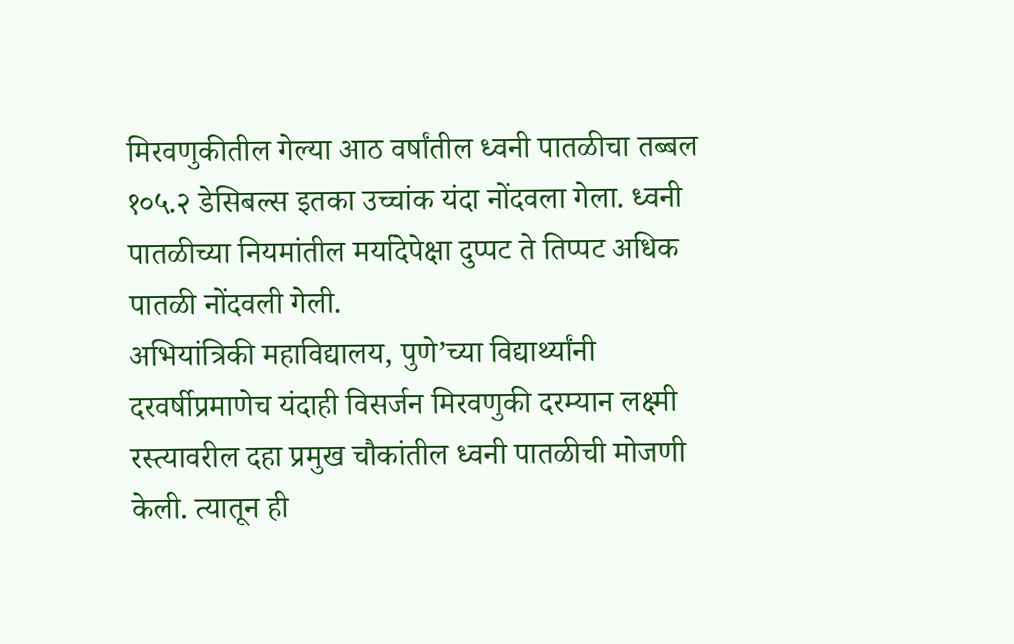मिरवणुकीतील गेल्या आठ वर्षांतील ध्वनी पातळीचा तब्बल १०५.२ डेसिबल्स इतका उच्चांक यंदा नोंदवला गेला. ध्वनी पातळीच्या नियमांतील मर्यादेपेक्षा दुप्पट ते तिप्पट अधिक पातळी नोंदवली गेली.
अभियांत्रिकी महाविद्यालय, पुणे’च्या विद्यार्थ्यांनी दरवर्षीप्रमाणेच यंदाही विसर्जन मिरवणुकी दरम्यान लक्ष्मी रस्त्यावरील दहा प्रमुख चौकांतील ध्वनी पातळीची मोजणी केली. त्यातून ही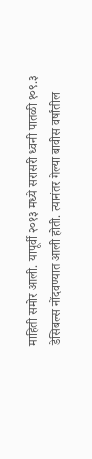माहिती समोर आली. यापूर्वी २०१३ मध्ये सरासरी ध्वनी पातळी १०९.३ डेसिबल्स नोंदवण्यात आली होती. त्यानंतर गेल्या बावीस वर्षांतील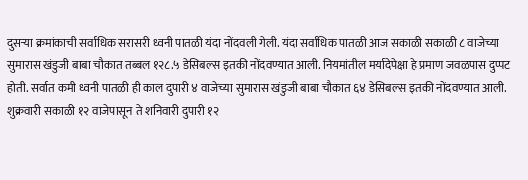दुसऱ्या क्रमांकाची सर्वाधिक सरासरी ध्वनी पातळी यंदा नोंदवली गेली. यंदा सर्वाधिक पातळी आज सकाळी सकाळी ८ वाजेच्या सुमारास खंडुजी बाबा चौकात तब्बल १२८.५ डेसिबल्स इतकी नोंदवण्यात आली. नियमांतील मर्यादेपेक्षा हे प्रमाण जवळपास दुप्पट होती. सर्वात कमी ध्वनी पातळी ही काल दुपारी ४ वाजेच्या सुमारास खंडुजी बाबा चौकात ६४ डेसिबल्स इतकी नोंदवण्यात आली.
शुक्रवारी सकाळी १२ वाजेपासून ते शनिवारी दुपारी १२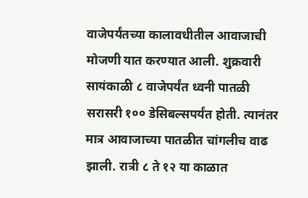वाजेपर्यंतच्या कालावधीतील आवाजाची मोजणी यात करण्यात आली. शुक्रवारी सायंकाळी ८ वाजेपर्यंत ध्वनी पातळी सरासरी १०० डेसिबल्सपर्यंत होती. त्यानंतर मात्र आवाजाच्या पातळीत चांगलीच वाढ झाली. रात्री ८ ते १२ या काळात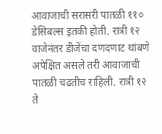आवाजाची सरासरी पातळी ११० डेसिबल्स इतकी होती. रात्री १२ वाजेनंतर डीजेंचा दणदणाट थांबणे अपेक्षित असले तरी आवाजाची पातळी चढतीच राहिली. रात्री १२ ते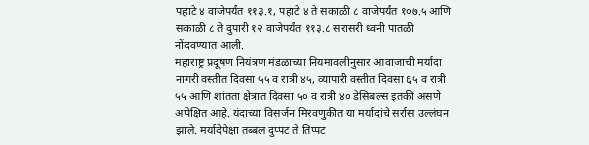पहाटे ४ वाजेपर्यंत ११३.१, पहाटे ४ ते सकाळी ८ वाजेपर्यंत १०७.५ आणि सकाळी ८ ते दुपारी १२ वाजेपर्यंत ११३.८ सरासरी ध्वनी पातळी नोंदवण्यात आली.
महाराष्ट्र प्रदूषण नियंत्रण मंडळाच्या नियमावलीनुसार आवाजाची मर्यादा नागरी वस्तीत दिवसा ५५ व रात्री ४५, व्यापारी वस्तीत दिवसा ६५ व रात्री ५५ आणि शांतता क्षेत्रात दिवसा ५० व रात्री ४० डेसिबल्स इतकी असणे अपेक्षित आहे. यंदाच्या विसर्जन मिरवणुकीत या मर्यादांचे सर्रास उल्लंघन झाले. मर्यादेपेक्षा तब्बल दुप्पट ते तिप्पट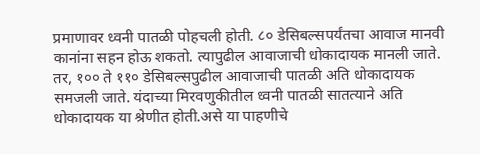प्रमाणावर ध्वनी पातळी पोहचली होती. ८० डेसिबल्सपर्यंतचा आवाज मानवी कानांना सहन होऊ शकतो. त्यापुढील आवाजाची धोकादायक मानली जाते. तर, १०० ते ११० डेसिबल्सपुढील आवाजाची पातळी अति धोकादायक समजली जाते. यंदाच्या मिरवणुकीतील ध्वनी पातळी सातत्याने अति धोकादायक या श्रेणीत होती.असे या पाहणीचे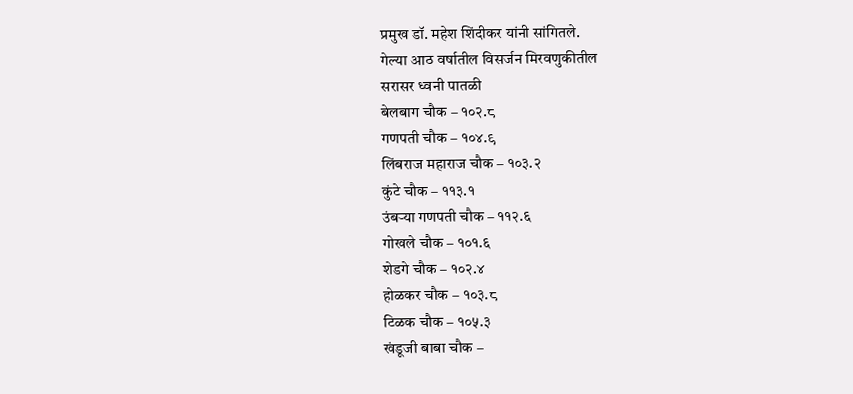प्रमुख डॉ. महेश शिंदीकर यांनी सांगितले.
गेल्या आठ वर्षातील विसर्जन मिरवणुकीतील
सरासर ध्वनी पातळी
बेलबाग चौक – १०२.८
गणपती चौक – १०४.९
लिंबराज महाराज चौक – १०३.२
कुंटे चौक – ११३.१
उंबऱ्या गणपती चौक – ११२.६
गोखले चौक – १०१.६
शेडगे चौक – १०२.४
होळकर चौक – १०३.८
टिळक चौक – १०५.३
खंडूजी बाबा चौक –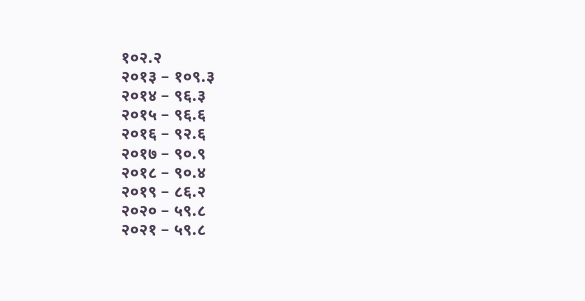१०२.२
२०१३ – १०९.३
२०१४ – ९६.३
२०१५ – ९६.६
२०१६ – ९२.६
२०१७ – ९०.९
२०१८ – ९०.४
२०१९ – ८६.२
२०२० – ५९.८
२०२१ – ५९.८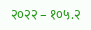२०२२ – १०५.२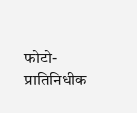फोटो- प्रातिनिधीक